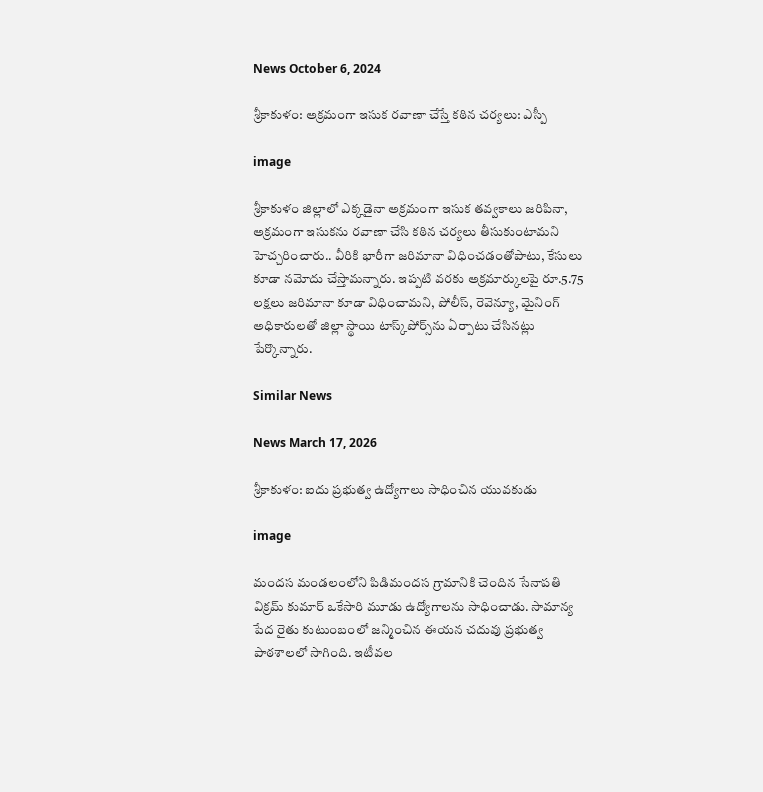News October 6, 2024

శ్రీకాకుళం: అక్ర‌మంగా ఇసుక‌ ర‌వాణా చేస్తే క‌ఠిన చ‌ర్య‌లు: ఎస్పీ

image

శ్రీకాకుళం జిల్లాలో ఎక్క‌డైనా అక్ర‌మంగా ఇసుక త‌వ్వ‌కాలు జ‌రిపినా, అక్ర‌మంగా ఇసుక‌ను ర‌వాణా చేసి క‌ఠిన చ‌ర్య‌లు తీసుకుంటామని హెచ్చరించారు.. వీరికి భారీగా జ‌రిమానా విధించ‌డంతోపాటు, కేసులు కూడా న‌మోదు చేస్తామ‌న్నారు. ఇప్పటి వరకు అక్రమార్కులపై రూ.5.75 లక్షలు జరిమానా కూడా విధించామని, పోలీస్‌, రెవెన్యూ, మైనింగ్ అధికారుల‌తో జిల్లా స్థాయి టాస్క్‌పోర్స్‌ను ఏర్పాటు చేసినట్లు పేర్కొన్నారు.

Similar News

News March 17, 2026

శ్రీకాకుళం: ఐదు ప్రభుత్వ ఉద్యోగాలు సాధించిన యువకుడు

image

మందస మండలంలోని పిడిమందస గ్రామానికి చెందిన సేనాపతి విక్రమ్ కుమార్ ఒకేసారి మూడు ఉద్యోగాలను సాధించాడు. సామాన్య పేద రైతు కుటుంబంలో జన్మించిన ఈయన చదువు ప్రభుత్వ పాఠశాలలో సాగింది. ఇటీవల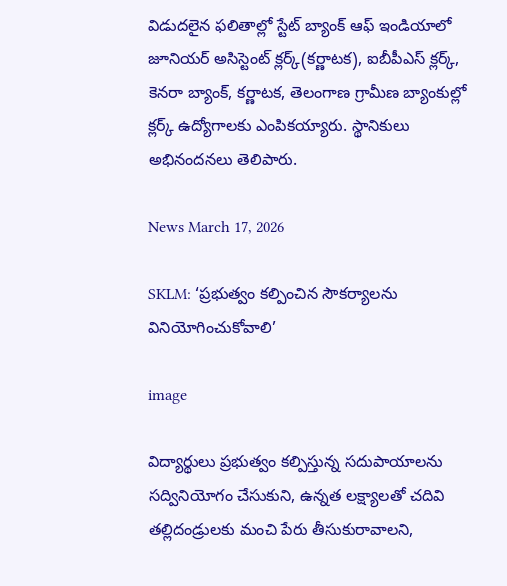విడుదలైన ఫలితాల్లో స్టేట్ బ్యాంక్ ఆఫ్ ఇండియాలో జూనియర్ అసిస్టెంట్ క్లర్క్(కర్ణాటక), ఐబీపీఎస్ క్లర్క్, కెనరా బ్యాంక్, కర్ణాటక, తెలంగాణ గ్రామీణ బ్యాంకుల్లో క్లర్క్ ఉద్యోగాలకు ఎంపికయ్యారు. స్థానికులు అభినందనలు తెలిపారు.

News March 17, 2026

SKLM: ‘ప్రభుత్వం కల్పించిన సౌకర్యాలను వినియోగించుకోవాలి’

image

విద్యార్థులు ప్రభుత్వం కల్పిస్తున్న సదుపాయాలను సద్వినియోగం చేసుకుని, ఉన్నత లక్ష్యాలతో చదివి తల్లిదండ్రులకు మంచి పేరు తీసుకురావాలని,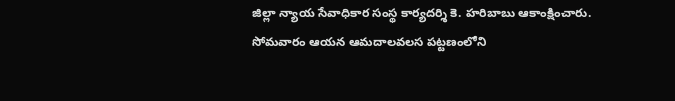జిల్లా న్యాయ సేవాధికార సంస్థ కార్యదర్శి కె. హరిబాబు ఆకాంక్షించారు. సోమవారం ఆయన ఆమదాలవలస పట్టణంలోని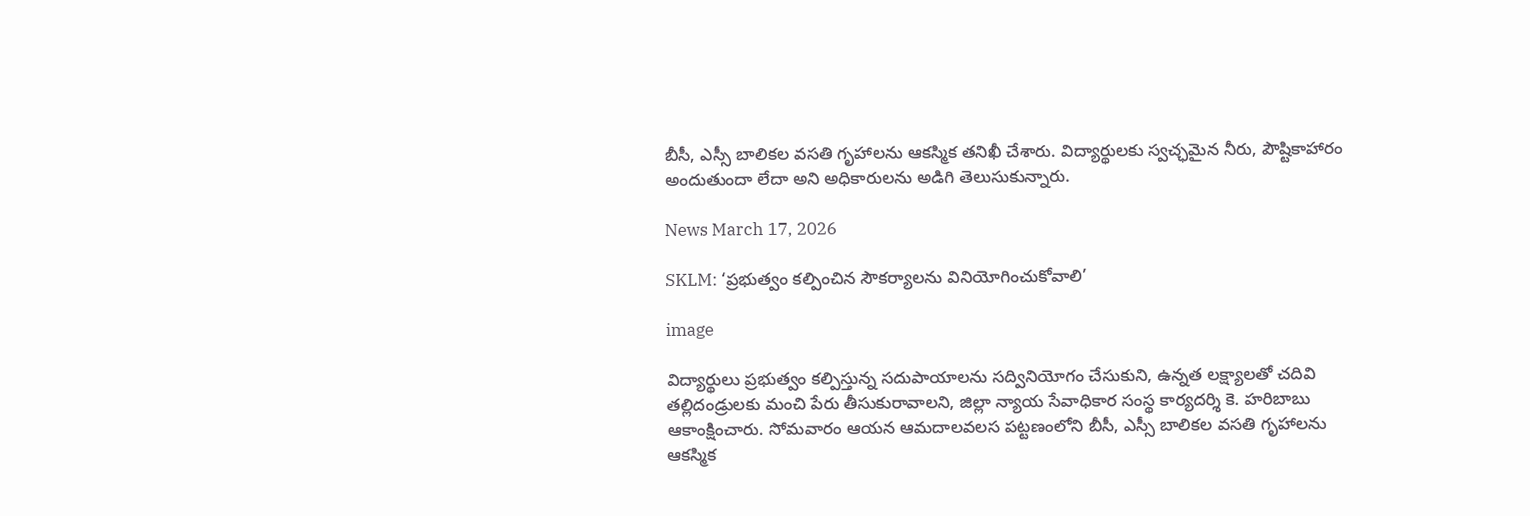బీసీ, ఎస్సీ బాలికల వసతి గృహాలను ఆకస్మిక తనిఖీ చేశారు. విద్యార్థులకు స్వచ్ఛమైన నీరు, పౌష్టికాహారం అందుతుందా లేదా అని అధికారులను అడిగి తెలుసుకున్నారు.

News March 17, 2026

SKLM: ‘ప్రభుత్వం కల్పించిన సౌకర్యాలను వినియోగించుకోవాలి’

image

విద్యార్థులు ప్రభుత్వం కల్పిస్తున్న సదుపాయాలను సద్వినియోగం చేసుకుని, ఉన్నత లక్ష్యాలతో చదివి తల్లిదండ్రులకు మంచి పేరు తీసుకురావాలని, జిల్లా న్యాయ సేవాధికార సంస్థ కార్యదర్శి కె. హరిబాబు ఆకాంక్షించారు. సోమవారం ఆయన ఆమదాలవలస పట్టణంలోని బీసీ, ఎస్సీ బాలికల వసతి గృహాలను ఆకస్మిక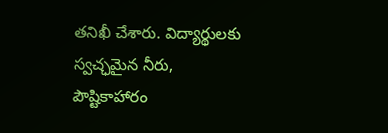తనిఖీ చేశారు. విద్యార్థులకు స్వచ్ఛమైన నీరు, పౌష్టికాహారం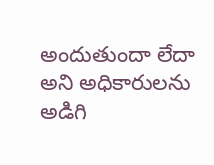అందుతుందా లేదా అని అధికారులను అడిగి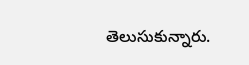తెలుసుకున్నారు.